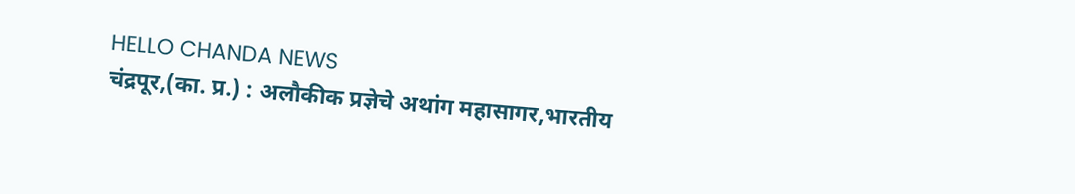HELLO CHANDA NEWS
चंद्रपूर,(का. प्र.) : अलौकीक प्रज्ञेचे अथांग महासागर,भारतीय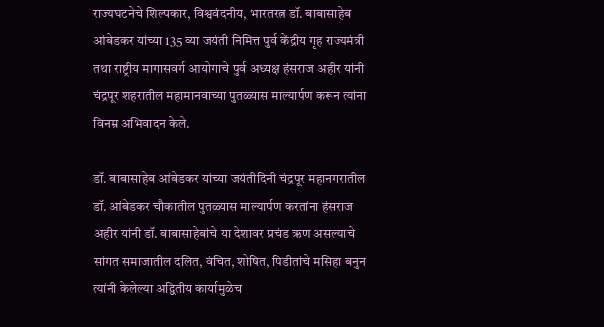राज्यघटनेचे शिल्पकार, विश्ववंदनीय, भारतरत्न डॉ. बाबासाहेब आंबेडकर यांच्या 135 व्या जयंती निमित्त पुर्व केंद्रीय गृह राज्यमंत्री तथा राष्ट्रीय मागासवर्ग आयोगाचे पुर्व अध्यक्ष हंसराज अहीर यांनी चंद्रपूर शहरातील महामानवाच्या पुतळ्यास माल्यार्पण करून त्यांना विनम्र अभिवादन केले.

डॉ. बाबासाहेब आंबेडकर यांच्या जयंतीदिनी चंद्रपूर महानगरातील डॉ. आंबेडकर चौकातील पुतळ्यास माल्यार्पण करतांना हंसराज अहीर यांनी डॉ. बाबासाहेबांचे या देशावर प्रचंड ऋण असल्याचे सांगत समाजातील दलित, वंचित, शोषित, पिडीतांचे मसिहा बनुन त्यांनी केलेल्या अद्वितीय कार्यामुळेच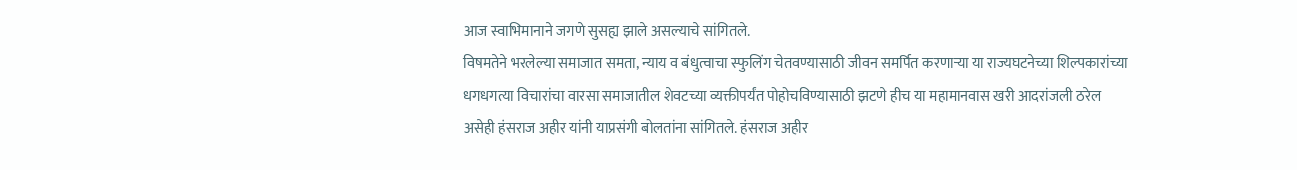आज स्वाभिमानाने जगणे सुसह्य झाले असल्याचे सांगितले.
विषमतेने भरलेल्या समाजात समता, न्याय व बंधुत्वाचा स्फुलिंग चेतवण्यासाठी जीवन समर्पित करणाऱ्या या राज्यघटनेच्या शिल्पकारांच्या धगधगत्या विचारांचा वारसा समाजातील शेवटच्या व्यक्तीपर्यंत पोहोचविण्यासाठी झटणे हीच या महामानवास खरी आदरांजली ठरेल असेही हंसराज अहीर यांनी याप्रसंगी बोलतांना सांगितले. हंसराज अहीर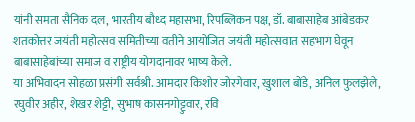यांनी समता सैनिक दल, भारतीय बौध्द महासभा, रिपब्लिकन पक्ष, डॉ. बाबासाहेब आंबेडकर शतकोत्तर जयंती महोत्सव समितीच्या वतीने आयोजित जयंती महोत्सवात सहभाग घेवून बाबासाहेबांच्या समाज व राष्ट्रीय योगदानावर भाष्य केले.
या अभिवादन सोहळा प्रसंगी सर्वश्री. आमदार किशोर जोरगेवार, खुशाल बोंडे, अनिल फुलझेले, रघुवीर अहीर, शेखर शेट्टी, सुभाष कासनगोट्टुवार, रवि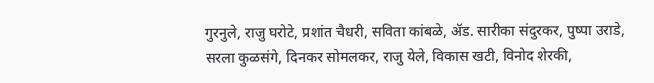गुरनुले, राजु घरोटे, प्रशांत चैधरी, सविता कांबळे, ॲड. सारीका संदुरकर, पुष्पा उराडे, सरला कुळसंगे, दिनकर सोमलकर, राजु येले, विकास खटी, विनोद शेरकी,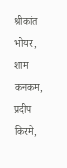श्रीकांत भोयर, शाम कनकम, प्रदीप किरमे,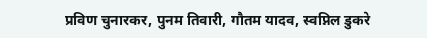प्रविण चुनारकर, पुनम तिवारी, गौतम यादव, स्वप्निल डुकरे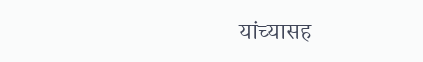यांच्यासह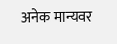अनेक मान्यवर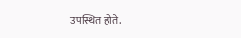उपस्थित होते.